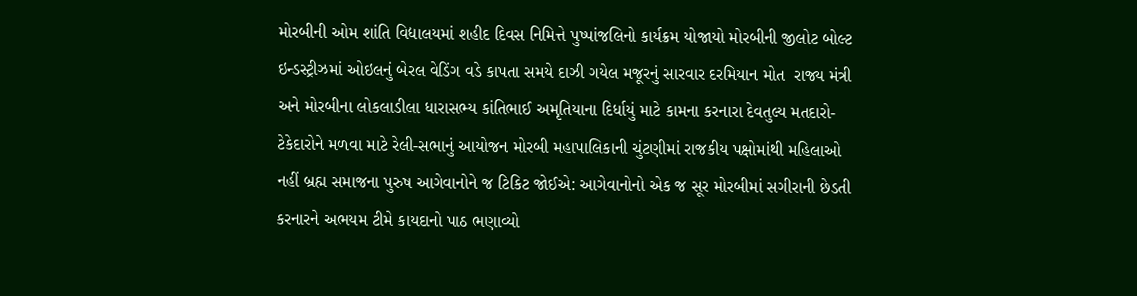મોરબીની ઓમ શાંતિ વિદ્યાલયમાં શહીદ દિવસ નિમિત્તે પુષ્પાંજલિનો કાર્યક્રમ યોજાયો મોરબીની જીલોટ બોલ્ટ ઇન્ડસ્ટ્રીઝમાં ઓઇલનું બેરલ વેડિંગ વડે કાપતા સમયે દાઝી ગયેલ મજૂરનું સારવાર દરમિયાન મોત  રાજ્ય મંત્રી અને મોરબીના લોકલાડીલા ધારાસભ્ય કાંતિભાઈ અમૃતિયાના દિર્ધાયું માટે કામના કરનારા દેવતુલ્ય મતદારો-ટેકેદારોને મળવા માટે રેલી-સભાનું આયોજન મોરબી મહાપાલિકાની ચુંટણીમાં રાજકીય પક્ષોમાંથી મહિલાઓ નહીં બ્રહ્મ સમાજના પુરુષ આગેવાનોને જ ટિકિટ જોઈએ: આગેવાનોનો એક જ સૂર મોરબીમાં સગીરાની છેડતી કરનારને અભયમ ટીમે કાયદાનો પાઠ ભણાવ્યો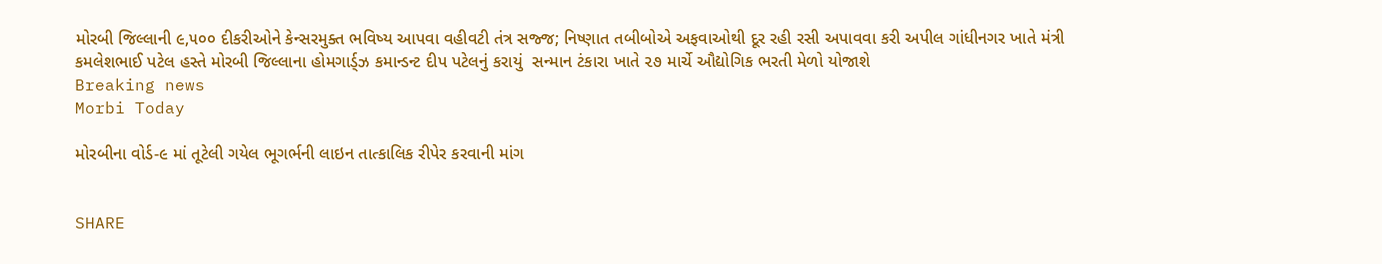મોરબી જિલ્લાની ૯,૫૦૦ દીકરીઓને કેન્સરમુક્ત ભવિષ્ય આપવા વહીવટી તંત્ર સજ્જ; નિષ્ણાત તબીબોએ અફવાઓથી દૂર રહી રસી અપાવવા કરી અપીલ ગાંધીનગર ખાતે મંત્રી કમલેશભાઈ પટેલ હસ્તે મોરબી જિલ્લાના હોમગાર્ડ્ઝ કમાન્ડન્ટ દીપ પટેલનું કરાયું  સન્માન ટંકારા ખાતે ૨૭ માર્ચે ઔદ્યોગિક ભરતી મેળો યોજાશે
Breaking news
Morbi Today

મોરબીના વોર્ડ-૯ માં તૂટેલી ગયેલ ભૂગર્ભની લાઇન તાત્કાલિક રીપેર કરવાની માંગ


SHARE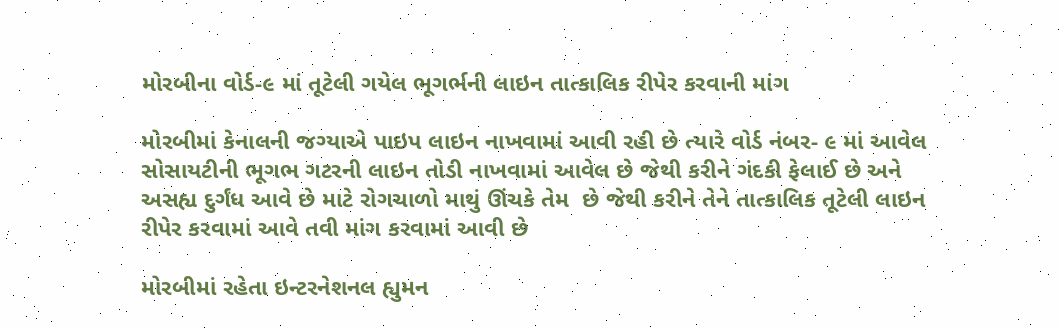મોરબીના વોર્ડ-૯ માં તૂટેલી ગયેલ ભૂગર્ભની લાઇન તાત્કાલિક રીપેર કરવાની માંગ

મોરબીમાં કેનાલની જગ્યાએ પાઇપ લાઇન નાખવામાં આવી રહી છે ત્યારે વોર્ડ નંબર- ૯ માં આવેલ સોસાયટીની ભૂગભ ગટરની લાઇન તોડી નાખવામાં આવેલ છે જેથી કરીને ગંદકી ફેલાઈ છે અને અસહ્ય દુર્ગંધ આવે છે માટે રોગચાળો માથું ઊંચકે તેમ  છે જેથી કરીને તેને તાત્કાલિક તૂટેલી લાઇન રીપેર કરવામાં આવે તવી માંગ કરવામાં આવી છે

મોરબીમાં રહેતા ઇન્ટરનેશનલ હ્યુમન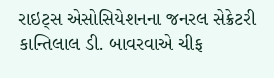રાઇટ્સ એસોસિયેશનના જનરલ સેક્રેટરી કાન્તિલાલ ડી. બાવરવાએ ચીફ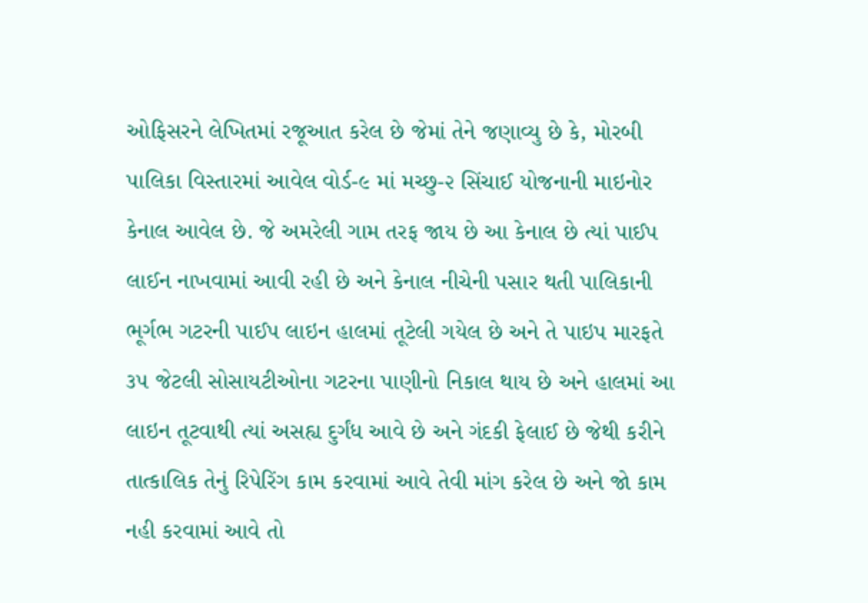ઓફિસરને લેખિતમાં રજૂઆત કરેલ છે જેમાં તેને જણાવ્યુ છે કે, મોરબી પાલિકા વિસ્તારમાં આવેલ વોર્ડ-૯ માં મચ્છુ-૨ સિંચાઈ યોજનાની માઇનોર કેનાલ આવેલ છે. જે અમરેલી ગામ તરફ જાય છે આ કેનાલ છે ત્યાં પાઈપ લાઈન નાખવામાં આવી રહી છે અને કેનાલ નીચેની પસાર થતી પાલિકાની ભૂર્ગભ ગટરની પાઈપ લાઇન હાલમાં તૂટેલી ગયેલ છે અને તે પાઇપ મારફતે ૩૫ જેટલી સોસાયટીઓના ગટરના પાણીનો નિકાલ થાય છે અને હાલમાં આ લાઇન તૂટવાથી ત્યાં અસહ્ય દુર્ગંધ આવે છે અને ગંદકી ફેલાઈ છે જેથી કરીને તાત્કાલિક તેનું રિપેરિંગ કામ કરવામાં આવે તેવી માંગ કરેલ છે અને જો કામ નહી કરવામાં આવે તો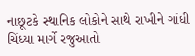નાછૂટકે સ્થાનિક લોકોને સાથે રાખીને ગાંધી ચિંધ્યા માર્ગે રજુઆતો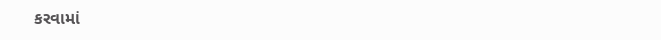કરવામાં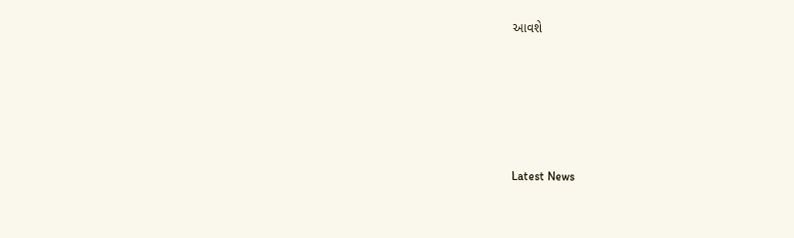આવશે






Latest News